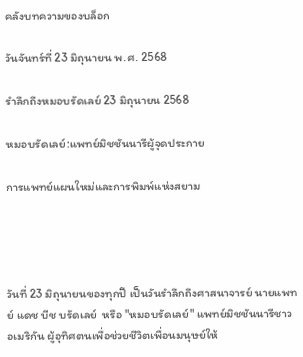คลังบทความของบล็อก

วันจันทร์ที่ 23 มิถุนายน พ.ศ. 2568

รำลึกถึงหมอบรัดเลย์ 23 มิถุนายน 2568

หมอบรัดเลย์:แพทย์มิชชันนารีผู้จุดประกาย

การแพทย์แผนใหม่และการพิมพ์แห่งสยาม




วันที่ 23 มิถุนายนของทุกปี เป็นวันรำลึกถึงศาสนาจารย์ นายแพทย์ แดช บีช บรัดเลย์  หรือ "หมอบรัดเลย์" แพทย์มิชชันนารีชาวอเมริกัน ผู้อุทิศตนเพื่อช่วยชีวิตเพื่อนมนุษย์ให้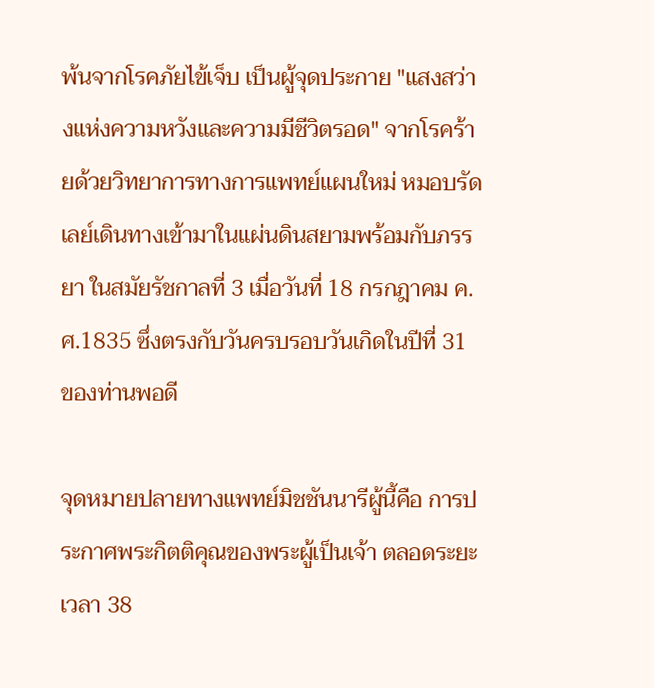พ้นจากโรคภัยไข้เจ็บ เป็นผู้จุดประกาย "แสงสว่างแห่งความหวังและความมีชีวิตรอด" จากโรคร้ายด้วยวิทยาการทางการแพทย์แผนใหม่ หมอบรัดเลย์เดินทางเข้ามาในแผ่นดินสยามพร้อมกับภรรยา ในสมัยรัชกาลที่ 3 เมื่อวันที่ 18 กรกฎาคม ค.ศ.1835 ซึ่งตรงกับวันครบรอบวันเกิดในปีที่ 31 ของท่านพอดี

จุดหมายปลายทางแพทย์มิชชันนารีผู้นี้คือ การประกาศพระกิตติคุณของพระผู้เป็นเจ้า ตลอดระยะเวลา 38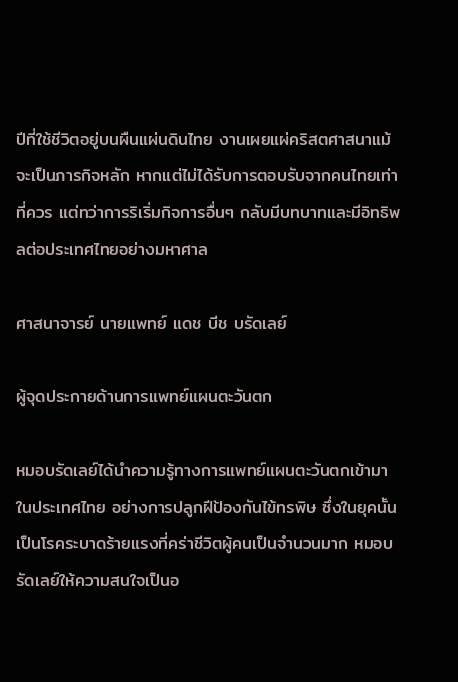ปีที่ใช้ชีวิตอยู่บนผืนแผ่นดินไทย งานเผยแผ่คริสตศาสนาแม้จะเป็นภารกิจหลัก หากแต่ไม่ได้รับการตอบรับจากคนไทยเท่าที่ควร แต่ทว่าการริเริ่มกิจการอื่นๆ กลับมีบทบาทและมีอิทธิพลต่อประเทศไทยอย่างมหาศาล

ศาสนาจารย์ นายแพทย์ แดช บีช บรัดเลย์

ผู้จุดประกายด้านการแพทย์แผนตะวันตก

หมอบรัดเลย์ได้นำความรู้ทางการแพทย์แผนตะวันตกเข้ามาในประเทศไทย อย่างการปลูกฝีป้องกันไข้ทรพิษ ซึ่งในยุคนั้นเป็นโรคระบาดร้ายแรงที่คร่าชีวิตผู้คนเป็นจำนวนมาก หมอบรัดเลย์ให้ความสนใจเป็นอ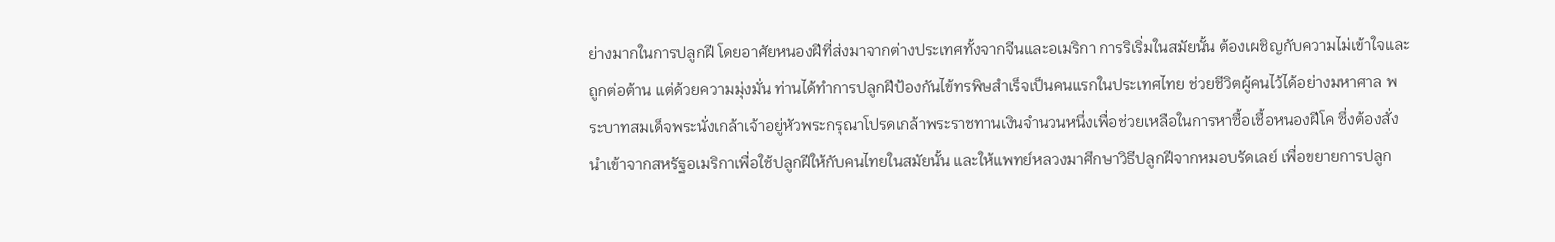ย่างมากในการปลูกฝี โดยอาศัยหนองฝีที่ส่งมาจากต่างประเทศทั้งจากจีนและอเมริกา การริเริ่มในสมัยนั้น ต้องเผชิญกับความไม่เข้าใจและถูกต่อต้าน แต่ด้วยความมุ่งมั่น ท่านได้ทำการปลูกฝีป้องกันไข้ทรพิษสำเร็จเป็นคนแรกในประเทศไทย ช่วยชีวิตผู้คนไว้ได้อย่างมหาศาล พระบาทสมเด็จพระนั่งเกล้าเจ้าอยู่หัวพระกรุณาโปรดเกล้าพระราชทานเงินจำนวนหนึ่งเพื่อช่วยเหลือในการหาซื้อเชื้อหนองฝีโค ซึ่งต้องสั่งนำเข้าจากสหรัฐอเมริกาเพื่อใช้ปลูกฝีให้กับคนไทยในสมัยนั้น และให้แพทย์หลวงมาศึกษาวิธีปลูกฝีจากหมอบรัดเลย์ เพื่อขยายการปลูก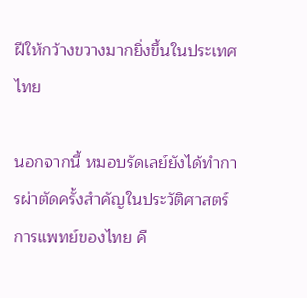ฝีให้กว้างขวางมากยิ่งขึ้นในประเทศไทย

นอกจากนี้ หมอบรัดเลย์ยังได้ทำการผ่าตัดครั้งสำคัญในประวัติศาสตร์การแพทย์ของไทย คื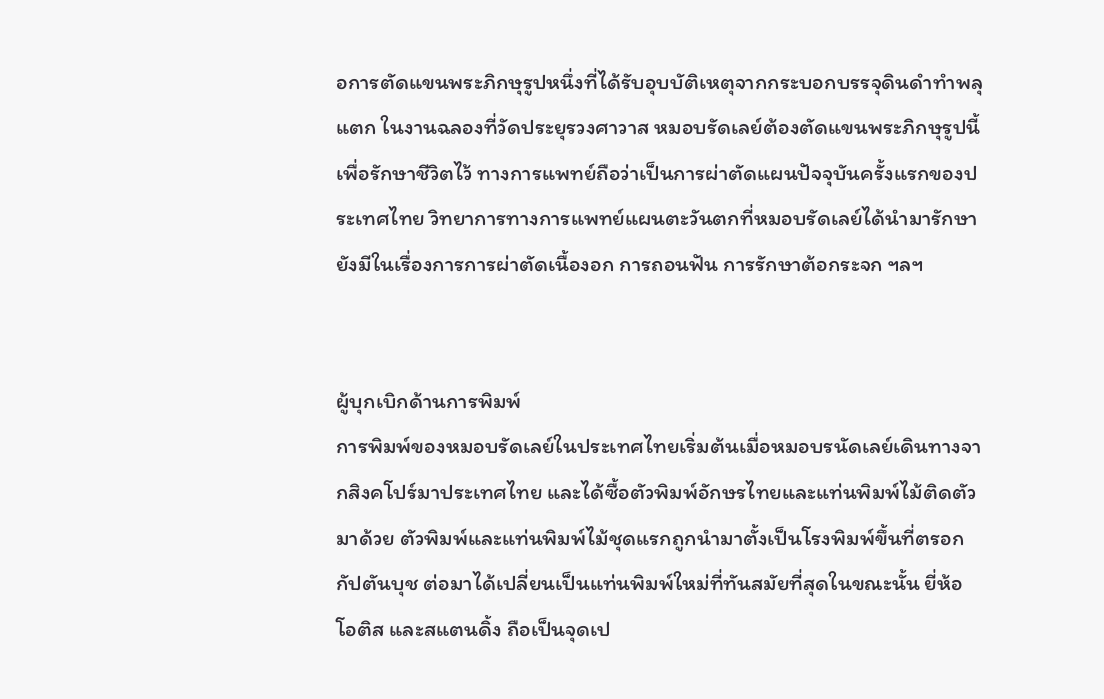อการตัดแขนพระภิกษุรูปหนึ่งที่ได้รับอุบบัติเหตุจากกระบอกบรรจุดินดำทำพลุแตก ในงานฉลองที่วัดประยุรวงศาวาส หมอบรัดเลย์ต้องตัดแขนพระภิกษุรูปนี้เพื่อรักษาชีวิตไว้ ทางการแพทย์ถือว่าเป็นการผ่าตัดแผนปัจจุบันครั้งแรกของประเทศไทย วิทยาการทางการแพทย์แผนตะวันตกที่หมอบรัดเลย์ได้นำมารักษายังมีในเรื่องการการผ่าตัดเนื้องอก การถอนฟัน การรักษาต้อกระจก ฯลฯ


ผู้บุกเบิกด้านการพิมพ์
การพิมพ์ของหมอบรัดเลย์ในประเทศไทยเริ่มต้นเมื่อหมอบรนัดเลย์เดินทางจากสิงคโปร์มาประเทศไทย และได้ซื้อตัวพิมพ์อักษรไทยและแท่นพิมพ์ไม้ติดตัวมาด้วย ตัวพิมพ์และแท่นพิมพ์ไม้ชุดแรกถูกนำมาตั้งเป็นโรงพิมพ์ขึ้นที่ตรอกกัปตันบุช ต่อมาได้เปลี่ยนเป็นแท่นพิมพ์ใหม่ที่ทันสมัยที่สุดในขณะนั้น ยี่ห้อโอติส และสแตนดิ้ง ถือเป็นจุดเป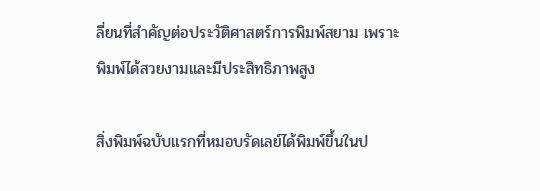ลี่ยนที่สำคัญต่อประวัติศาสตร์การพิมพ์สยาม เพราะพิมพ์ได้สวยงามและมีประสิทธิภาพสูง

สิ่งพิมพ์ฉบับแรกที่หมอบรัดเลย์ได้พิมพ์ขึ้นในป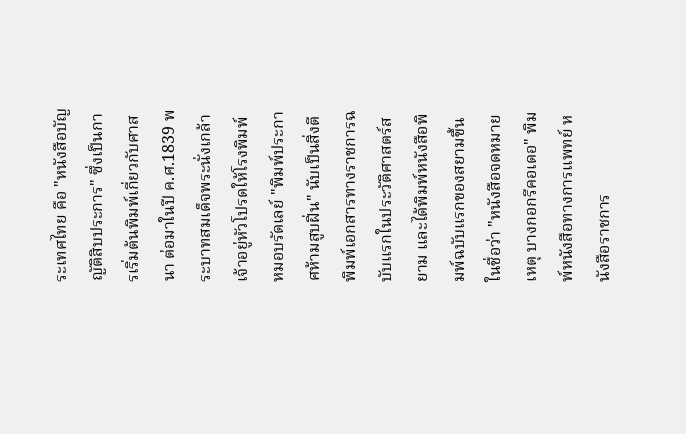ระเทศไทย คือ "หนังสือบัญญัติสิบประการ" ซึ่งเป็นการเริ่มต้นพิมพ์เกี่ยวกับศาสนา ต่อมาในปี ค.ศ.1839 พระบาทสมเด็จพระนั่งเกล้าเจ้าอยู่หัวโปรดให้โรงพิมพ์หมอบรัดเลย์ "พิมพ์ประกาศห้ามสูบฝิ่น" นับเป็นสิ่งตีพิมพ์เอกสารทางราชการฉบับแรกในประวัติศาสตร์สยาม และได้พิมพ์หนังสือพิมพ์ฉบับแรกของสยามขึ้นในชื่อว่า "หนังสือจดหมายเหตุ บางกอกรีคอเดอ" พิมพ์หนังสือทางการแพทย์ หนังสือราชการ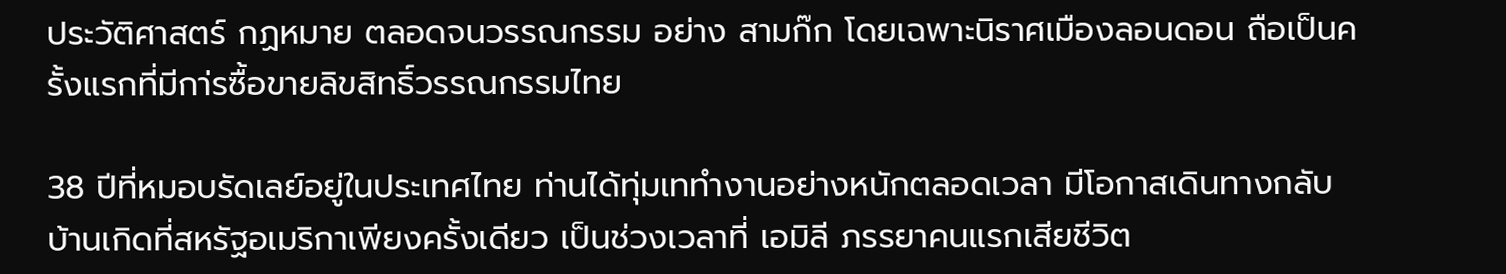ประวัติศาสตร์ กฏหมาย ตลอดจนวรรณกรรม อย่าง สามก๊ก โดยเฉพาะนิราศเมืองลอนดอน ถือเป็นครั้งแรกที่มีกา่รซื้อขายลิขสิทธิ์วรรณกรรมไทย

38 ปีที่หมอบรัดเลย์อยู่ในประเทศไทย ท่านได้ทุ่มเททำงานอย่างหนักตลอดเวลา มีโอกาสเดินทางกลับบ้านเกิดที่สหรัฐอเมริกาเพียงครั้งเดียว เป็นช่วงเวลาที่ เอมิลี ภรรยาคนแรกเสียชีวิต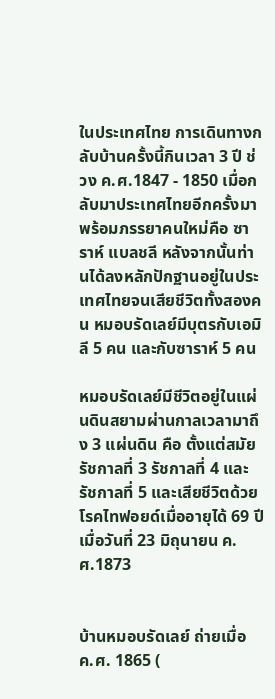ในประเทศไทย การเดินทางกลับบ้านครั้งนี้กินเวลา 3 ปี ช่วง ค.ศ.1847 - 1850 เมื่อกลับมาประเทศไทยอีกครั้งมาพร้อมภรรยาคนใหม่คือ ซาราห์ แบลชลี หลังจากนั้นท่านได้ลงหลักปักฐานอยู่ในประเทศไทยจนเสียชีวิตทั้งสองคน หมอบรัดเลย์มีบุตรกับเอมิลี 5 คน และกับซาราห์ 5 คน

หมอบรัดเลย์มีชีวิตอยู่ในแผ่นดินสยามผ่านกาลเวลามาถึง 3 แผ่นดิน คือ ตั้งแต่สมัยรัชกาลที่ 3 รัชกาลที่ 4 และรัชกาลที่ 5 และเสียชีวิตด้วยโรคไทฟอยด์เมื่ออายุได้ 69 ปี เมื่อวันที่ 23 มิถุนายน ค.ศ.1873


บ้านหมอบรัดเลย์ ถ่ายเมื่อ ค.ศ. 1865 (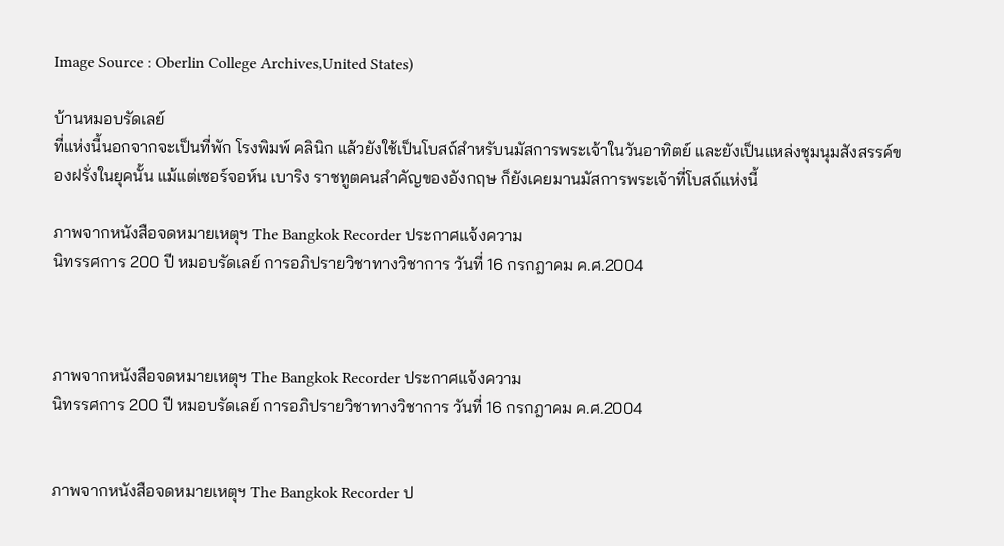Image Source : Oberlin College Archives,United States)

บ้านหมอบรัดเลย์
ที่แห่งนี้นอกจากจะเป็นที่พัก โรงพิมพ์ คลินิก แล้วยังใช้เป็นโบสถ์สำหรับนมัสการพระเจ้าในวันอาทิตย์ และยังเป็นแหล่งชุมนุมสังสรรค์ของฝรั่งในยุคนั้น แม้แต่เซอร์จอห์น เบาริง ราชทูตคนสำคัญของอังกฤษ ก็ยังเคยมานมัสการพระเจ้าที่โบสถ์แห่งนี้

ภาพจากหนังสือจดหมายเหตุฯ The Bangkok Recorder ประกาศแจ้งความ
นิทรรศการ 200 ปี หมอบรัดเลย์ การอภิปรายวิชาทางวิชาการ วันที่ 16 กรกฎาคม ค.ศ.2004



ภาพจากหนังสือจดหมายเหตุฯ The Bangkok Recorder ประกาศแจ้งความ
นิทรรศการ 200 ปี หมอบรัดเลย์ การอภิปรายวิชาทางวิชาการ วันที่ 16 กรกฎาคม ค.ศ.2004


ภาพจากหนังสือจดหมายเหตุฯ The Bangkok Recorder ป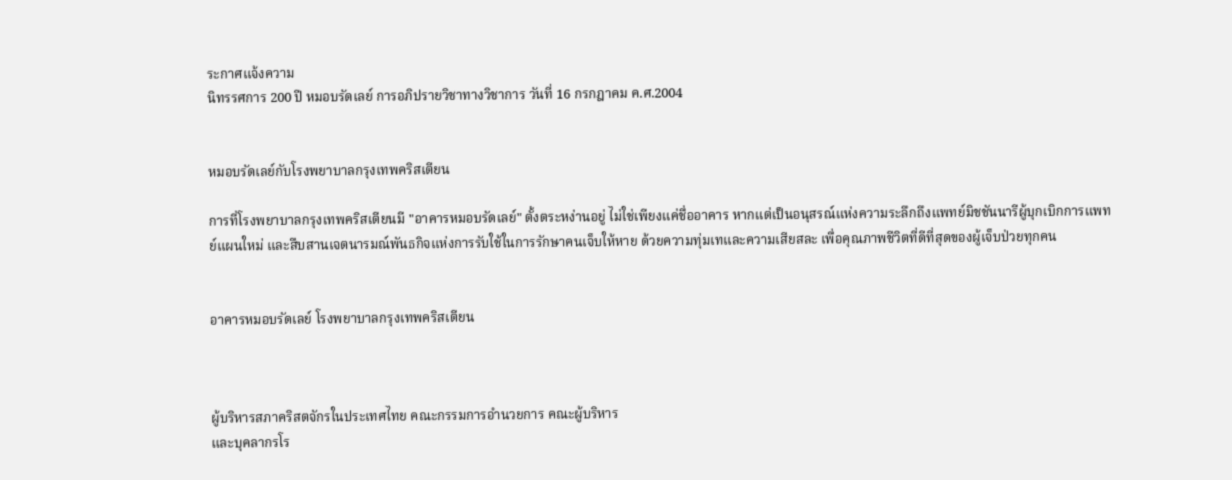ระกาศแจ้งความ
นิทรรศการ 200 ปี หมอบรัดเลย์ การอภิปรายวิชาทางวิชาการ วันที่ 16 กรกฎาคม ค.ศ.2004


หมอบรัดเลย์กับโรงพยาบาลกรุงเทพคริสเตียน

การที่โรงพยาบาลกรุงเทพคริสเตียนมี "อาคารหมอบรัดเลย์" ตั้งตระหง่านอยู่ ไม่ใช่เพียงแค่ชื่ออาคาร หากแต่เป็นอนุสรณ์แห่งความระลึกถึงแพทย์มิชชันนารีผู้บุกเบิกการแพทย์แผนใหม่ และสืบสานเจตนารมณ์พันธกิจแห่งการรับใช้ในการรักษาคนเจ็บให้หาย ด้วยความทุ่มเทและความเสียสละ เพื่อคุณภาพชีวิตที่ดีที่สุดของผู้เจ็บป่วยทุกคน


อาคารหมอบรัดเลย์ โรงพยาบาลกรุงเทพคริสเตียน



ผู้บริหารสภาคริสตจักรในประเทศไทย คณะกรรมการอำนวยการ คณะผู้บริหาร
และบุคลากรโร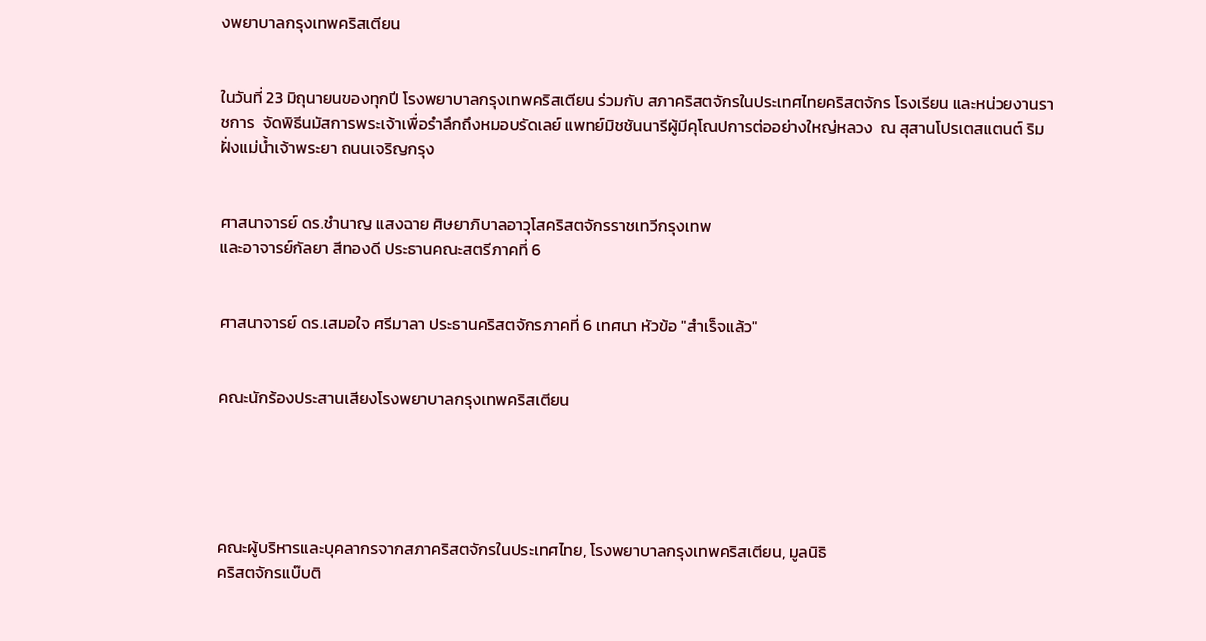งพยาบาลกรุงเทพคริสเตียน


ในวันที่ 23 มิถุนายนของทุกปี โรงพยาบาลกรุงเทพคริสเตียน ร่วมกับ สภาคริสตจักรในประเทศไทยคริสตจักร โรงเรียน และหน่วยงานราชการ  จัดพิธีนมัสการพระเจ้าเพื่อรำลึกถึงหมอบรัดเลย์ แพทย์มิชชันนารีผู้มีคุโณปการต่ออย่างใหญ่หลวง  ณ สุสานโปรเตสแตนต์ ริมฝั่งแม่น้ำเจ้าพระยา ถนนเจริญกรุง


ศาสนาจารย์ ดร.ชำนาญ แสงฉาย ศิษยาภิบาลอาวุโสคริสตจักรราชเทวีกรุงเทพ
และอาจารย์กัลยา สีทองดี ประธานคณะสตรีภาคที่ 6


ศาสนาจารย์ ดร.เสมอใจ ศรีมาลา ประธานคริสตจักรภาคที่ 6 เทศนา หัวข้อ "สำเร็จแล้ว"


คณะนักร้องประสานเสียงโรงพยาบาลกรุงเทพคริสเตียน





คณะผู้บริหารและบุคลากรจากสภาคริสตจักรในประเทศไทย, โรงพยาบาลกรุงเทพคริสเตียน, มูลนิธิ
คริสตจักรแบ๊บติ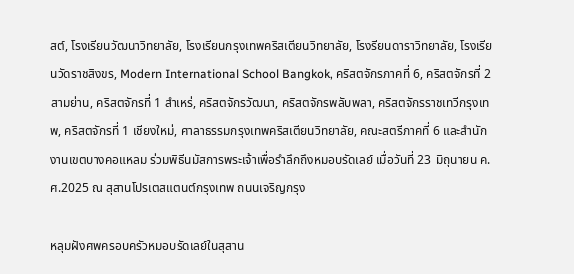สต์, โรงเรียนวัฒนาวิทยาลัย, โรงเรียนกรุงเทพคริสเตียนวิทยาลัย, โรงรียนดาราวิทยาลัย, โรงเรียนวัดราชสิงขร, Modern International School Bangkok, คริสตจักรภาคที่ 6, คริสตจักรที่ 2 สามย่าน, คริสตจักรที่ 1 สำเหร่, คริสตจักรวัฒนา, คริสตจักรพลับพลา, คริสตจักรราชเทวีกรุงเทพ, คริสตจักรที่ 1 เชียงใหม่, ศาลาธรรมกรุงเทพคริสเตียนวิทยาลัย, คณะสตรีภาคที่ 6 และสำนักงานเขตบางคอแหลม ร่วมพิธีนมัสการพระเจ้าเพื่อรำลึกถึงหมอบรัดเลย์ เมื่อวันที่ 23 มิถุนายน ค.ศ.2025 ณ สุสานโปรเตสแตนต์กรุงเทพ ถนนเจริญกรุง

หลุมฝังศพครอบครัวหมอบรัดเลย์ในสุสาน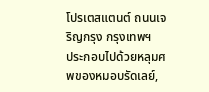โปรเตสแตนต์ ถนนเจริญกรุง กรุงเทพฯ
ประกอบไปด้วยหลุมศพของหมอบรัดเลย์,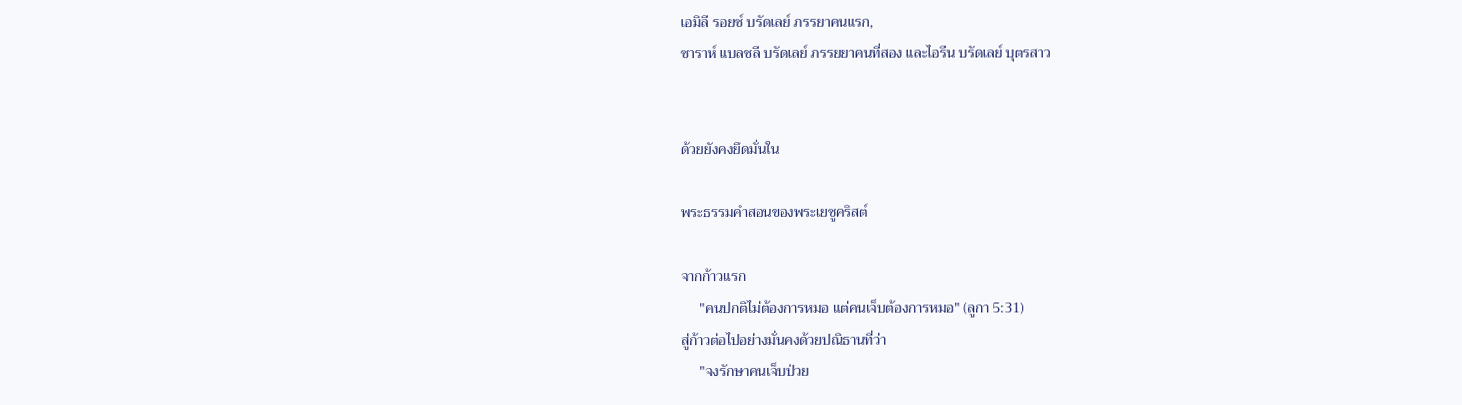เอมิลี รอยซ์ บรัดเลย์ ภรรยาคนแรก,
ซาราห์ แบลชลี บรัดเลย์ ภรรยยาคนที่สอง และไอรีน บรัดเลย์ บุตรสาว


ด้วยยังคงยึดมั่นใน

พระธรรมคำสอนของพระเยซูคริสต์

จากก้าวแรก
     "คนปกติไม่ต้องการหมอ แต่คนเจ็บต้องการหมอ" (ลูกา 5:31)
สู่ก้าวต่อไปอย่างมั่นคงด้วยปณิธานที่ว่า
     "จงรักษาคนเจ็บป่วย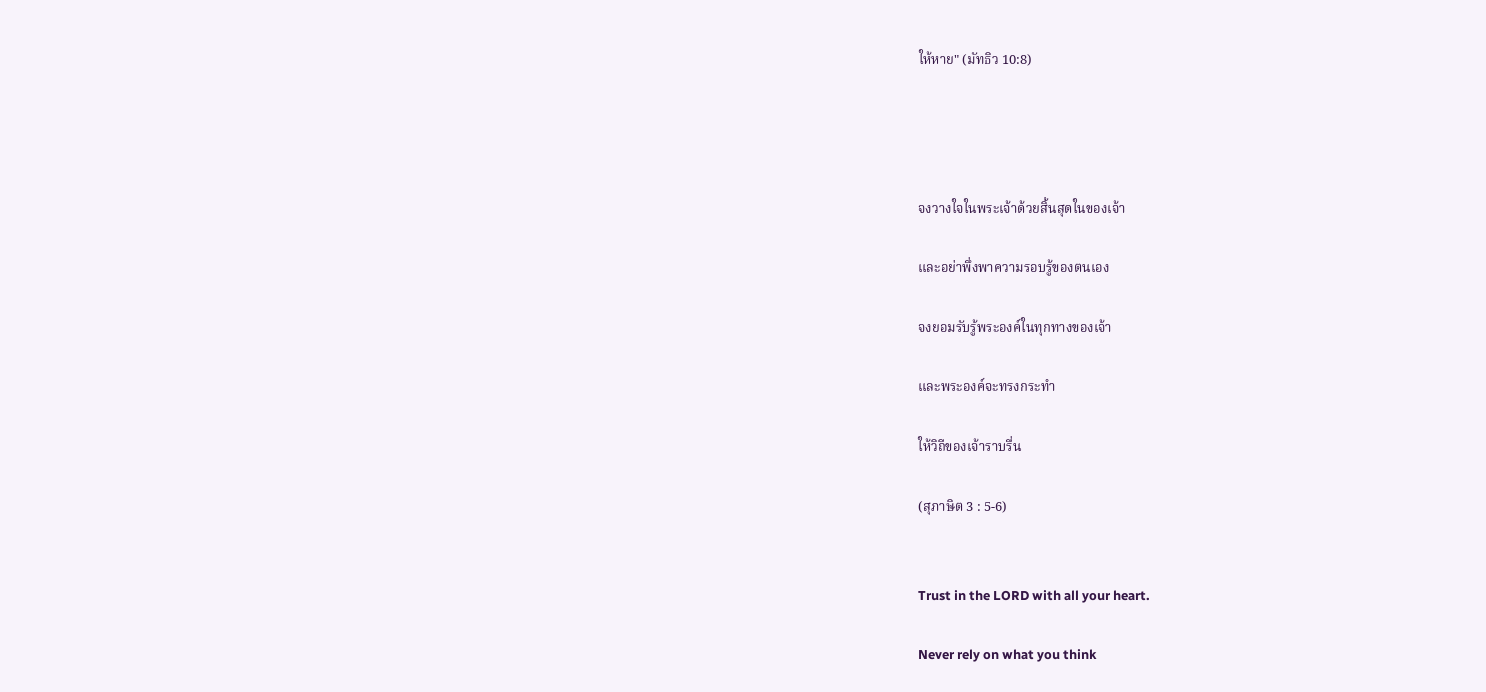ให้หาย" (มัทธิว 10:8)




จงวางใจในพระเจ้าด้วยสิ้นสุดในของเจ้า

และอย่าพึ่งพาความรอบรู้ของตนเอง

จงยอมรับรู้พระองค์ในทุกทางของเจ้า

และพระองค์จะทรงกระทำ

ให้วิถีของเจ้าราบรื่น

(สุภาษิต 3 : 5-6)


Trust in the LORD with all your heart.

Never rely on what you think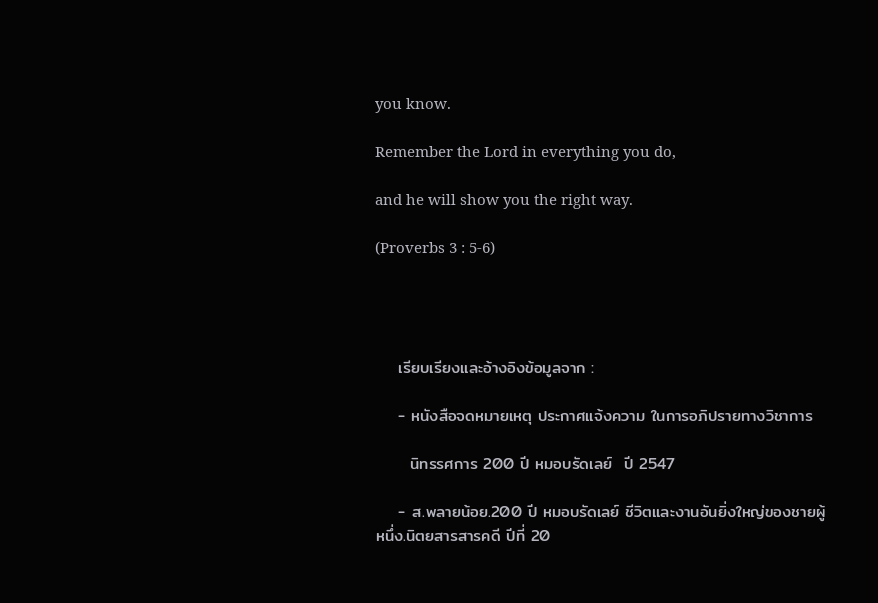you know.

Remember the Lord in everything you do,

and he will show you the right way.

(Proverbs 3 : 5-6)




    เรียบเรียงและอ้างอิงข้อมูลจาก :

    - หนังสือจดหมายเหตุ ประกาศแจ้งความ ในการอภิปรายทางวิชาการ

      นิทรรศการ 200 ปี หมอบรัดเลย์  ปี 2547

    - ส.พลายน้อย.200 ปี หมอบรัดเลย์ ชีวิตและงานอันยิ่งใหญ่ของชายผู้หนึ่ง.นิตยสารสารคดี ปีที่ 20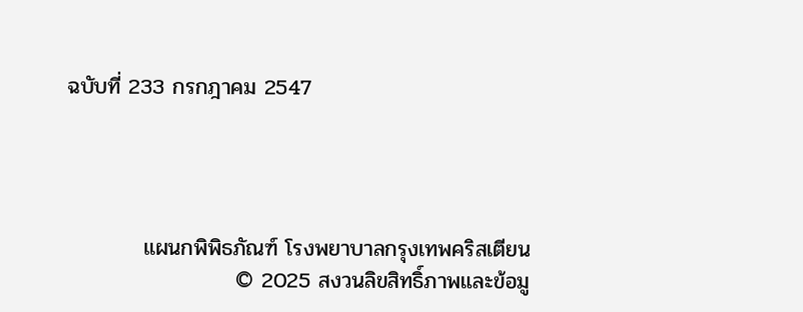ฉบับที่ 233 กรกฎาคม 2547




          แผนกพิพิธภัณฑ์ โรงพยาบาลกรุงเทพคริสเตียน
                      © 2025 สงวนลิขสิทธิ์ภาพและข้อมู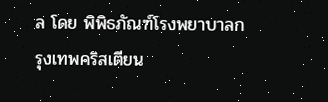ล โดย พิพิธภัณฑ์โรงพยาบาลกรุงเทพคริสเตียน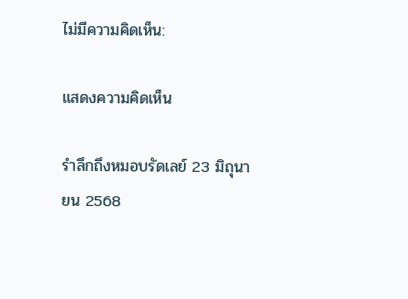ไม่มีความคิดเห็น:

แสดงความคิดเห็น

รำลึกถึงหมอบรัดเลย์ 23 มิถุนายน 2568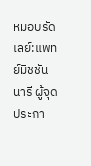หมอบรัดเลย์:แพทย์มิชชันนารี ผู้จุดประกา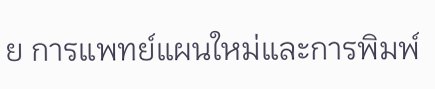ย การแพทย์แผนใหม่และการพิมพ์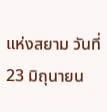แห่งสยาม วันที่ 23 มิถุนายน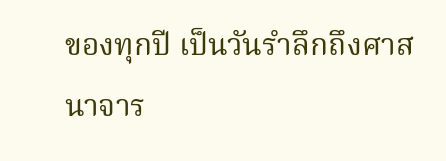ของทุกปี เป็นวันรำลึกถึงศาสนาจาร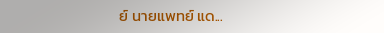ย์ นายแพทย์ แด...